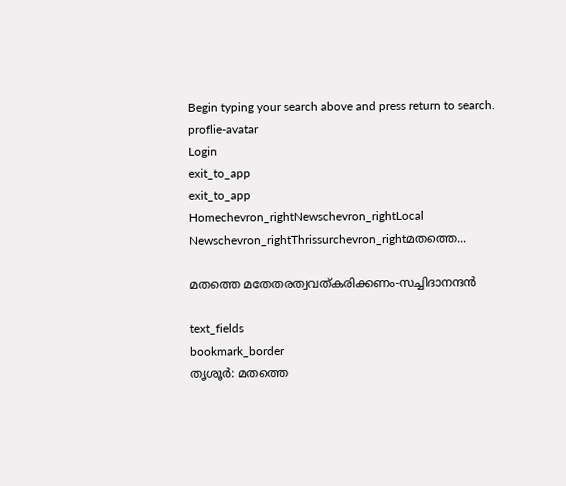Begin typing your search above and press return to search.
proflie-avatar
Login
exit_to_app
exit_to_app
Homechevron_rightNewschevron_rightLocal Newschevron_rightThrissurchevron_rightമതത്തെ...

മതത്തെ മതേതരത്വവത്കരിക്കണം-സച്ചിദാനന്ദൻ

text_fields
bookmark_border
തൃശൂർ: മതത്തെ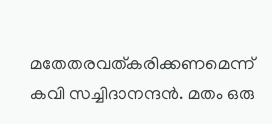മതേതരവത്കരിക്കണമെന്ന് കവി സച്ചിദാനന്ദൻ. മതം ഒരു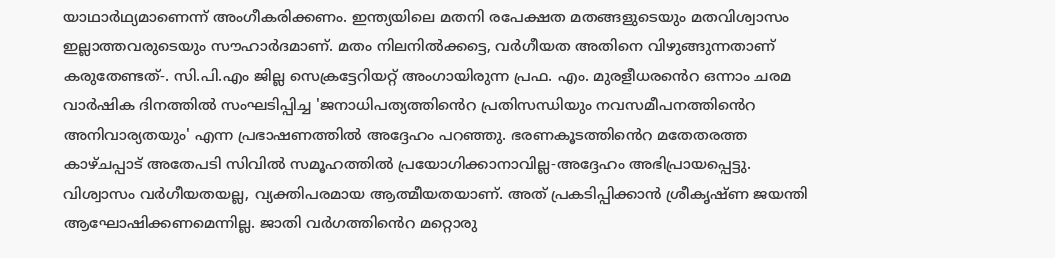യാഥാർഥ്യമാണെന്ന് അംഗീകരിക്കണം. ഇന്ത്യയിലെ മതനി രപേക്ഷത മതങ്ങളുടെയും മതവിശ്വാസം ഇല്ലാത്തവരുടെയും സൗഹാർദമാണ്. മതം നിലനിൽക്കട്ടെ, വർഗീയത അതിനെ വിഴുങ്ങുന്നതാണ് കരുതേണ്ടത്-. സി.പി.എം ജില്ല സെക്രട്ടേറിയറ്റ് അംഗായിരുന്ന പ്രഫ. എം. മുരളീധരൻെറ ഒന്നാം ചരമ വാർഷിക ദിനത്തിൽ സംഘടിപ്പിച്ച 'ജനാധിപത്യത്തിൻെറ പ്രതിസന്ധിയും നവസമീപനത്തിൻെറ അനിവാര്യതയും' എന്ന പ്രഭാഷണത്തിൽ അദ്ദേഹം പറഞ്ഞു. ഭരണകൂടത്തിൻെറ മതേതരത്ത കാഴ്ചപ്പാട് അതേപടി സിവിൽ സമൂഹത്തിൽ പ്രയോഗിക്കാനാവില്ല-അദ്ദേഹം അഭിപ്രായപ്പെട്ടു. വിശ്വാസം വർഗീയതയല്ല, വ്യക്തിപരമായ ആത്മീയതയാണ്. അത് പ്രകടിപ്പിക്കാൻ ശ്രീകൃഷ്ണ ജയന്തി ആഘോഷിക്കണമെന്നില്ല. ജാതി വർഗത്തിൻെറ മറ്റൊരു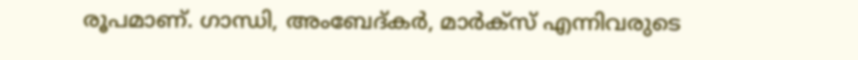രൂപമാണ്. ഗാന്ധി, അംബേദ്കർ, മാർക്സ് എന്നിവരുടെ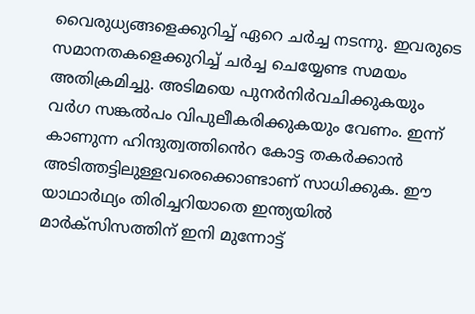വൈരുധ്യങ്ങളെക്കുറിച്ച് ഏറെ ചർച്ച നടന്നു. ഇവരുടെ സമാനതകളെക്കുറിച്ച് ചർച്ച ചെയ്യേണ്ട സമയം അതിക്രമിച്ചു. അടിമയെ പുനർനിർവചിക്കുകയും വർഗ സങ്കൽപം വിപുലീകരിക്കുകയും വേണം. ഇന്ന് കാണുന്ന ഹിന്ദുത്വത്തിൻെറ കോട്ട തകർക്കാൻ അടിത്തട്ടിലുള്ളവരെക്കൊണ്ടാണ് സാധിക്കുക. ഈ യാഥാർഥ്യം തിരിച്ചറിയാതെ ഇന്ത്യയിൽ മാർക്സിസത്തിന് ഇനി മുന്നോട്ട്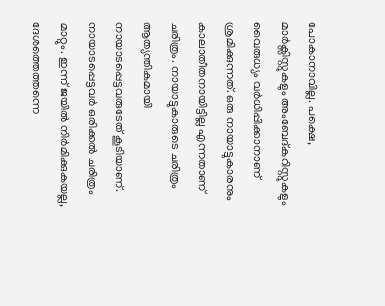പോകാനാവില്ല. പക്ഷെ, മാർക്സിസ്റ്റുകളും അംബേദ്കറിസ്റ്റുകളും വൈരുധ്യം വർധിപ്പിക്കാനാണ് ശ്രമിക്കുന്നത്. ഒരു നായാട്ടുകാരനും കാലാതീതനായിട്ടില്ല എന്നതാണ് ചരിത്രം. നായാട്ടുകാരുടെ ചരിത്രം ആത്യന്തികമായി നായാടപ്പെട്ടവരുടേത് കൂടിയാണ്. നായാടപ്പെട്ടവർ ഒരിക്കൽ ചരിത്രം മാറ്റും. ഇന്ന് ജയിൽ നിർമിക്കുകയല്ല, ദേശത്തെത്തന്നെ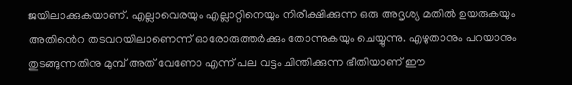ജയിലാക്കുകയാണ്. എല്ലാവെരയും എല്ലാറ്റിനെയും നിരീക്ഷിക്കുന്ന ഒരു അദൃശ്യ മതിൽ ഉയരുകയും അതിൻെറ തടവറയിലാണെന്ന് ഓരോരുത്തർക്കും തോന്നുകയും ചെയ്യുന്നു. എഴുതാനും പറയാനും തുടങ്ങുന്നതിനു മുമ്പ് അത് വേണോ എന്ന് പല വട്ടം ചിന്തിക്കുന്ന ഭീതിയാണ് ഈ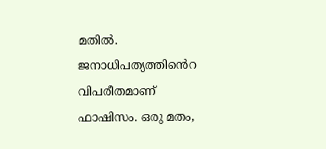മതിൽ. ജനാധിപത്യത്തിൻെറ വിപരീതമാണ് ഫാഷിസം. ഒരു മതം,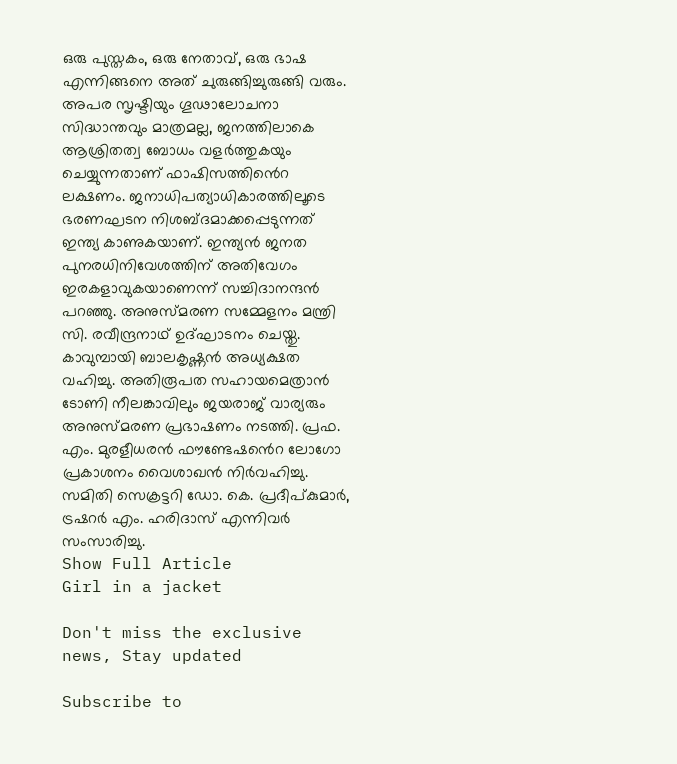ഒരു പുസ്തകം, ഒരു നേതാവ്, ഒരു ഭാഷ എന്നിങ്ങനെ അത് ചുരുങ്ങിച്ചുരുങ്ങി വരും. അപര സൃഷ്ടിയും ഗൂഢാലോചനാ സിദ്ധാന്തവും മാത്രമല്ല, ജനത്തിലാകെ ആശ്രിതത്വ ബോധം വളർത്തുകയും ചെയ്യുന്നതാണ് ഫാഷിസത്തിൻെറ ലക്ഷണം. ജനാധിപത്യാധികാരത്തിലൂടെ ഭരണഘടന നിശബ്ദമാക്കപ്പെടുന്നത് ഇന്ത്യ കാണുകയാണ്. ഇന്ത്യൻ ജനത പുനരധിനിവേശത്തിന് അതിവേഗം ഇരകളാവുകയാണെന്ന് സച്ചിദാനന്ദൻ പറഞ്ഞു. അനുസ്മരണ സമ്മേളനം മന്ത്രി സി. രവീന്ദ്രനാഥ് ഉദ്ഘാടനം ചെയ്തു. കാവുമ്പായി ബാലകൃഷ്ണൻ അധ്യക്ഷത വഹിച്ചു. അതിരൂപത സഹായമെത്രാൻ ടോണി നീലങ്കാവിലും ജയരാജ് വാര്യരും അനുസ്മരണ പ്രഭാഷണം നടത്തി. പ്രഫ. എം. മുരളീധരൻ ഫൗണ്ടേഷൻെറ ലോഗോ പ്രകാശനം വൈശാഖൻ നിർവഹിച്ചു. സമിതി സെക്രട്ടറി ഡോ. കെ. പ്രദീപ്കുമാർ, ട്രഷറർ എം. ഹരിദാസ് എന്നിവർ സംസാരിച്ചു.
Show Full Article
Girl in a jacket

Don't miss the exclusive news, Stay updated

Subscribe to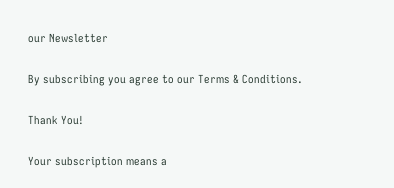our Newsletter

By subscribing you agree to our Terms & Conditions.

Thank You!

Your subscription means a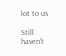lot to us

Still haven't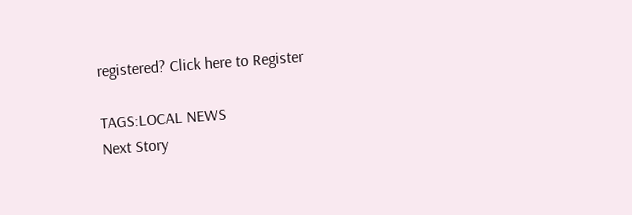registered? Click here to Register

TAGS:LOCAL NEWS
Next Story